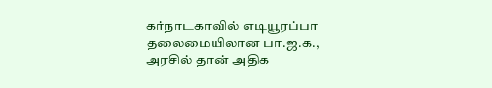கர்நாடகாவில் எடியூரப்பா தலைமையிலான பா.ஜ.க., அரசில் தான் அதிக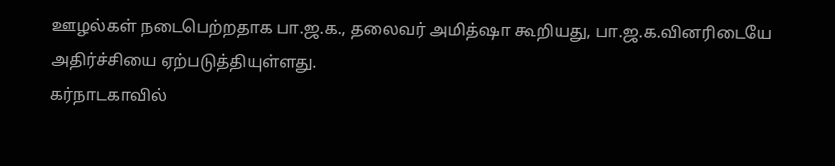ஊழல்கள் நடைபெற்றதாக பா.ஜ.க., தலைவர் அமித்ஷா கூறியது, பா.ஜ.க.வினரிடையே அதிர்ச்சியை ஏற்படுத்தியுள்ளது.
கர்நாடகாவில்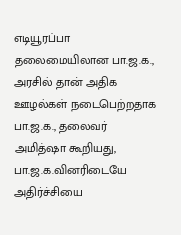எடியூரப்பா தலைமையிலான பா.ஜ.க., அரசில் தான் அதிக ஊழல்கள் நடைபெற்றதாக பா.ஜ.க., தலைவர் அமித்ஷா கூறியது, பா.ஜ.க.வினரிடையே அதிர்ச்சியை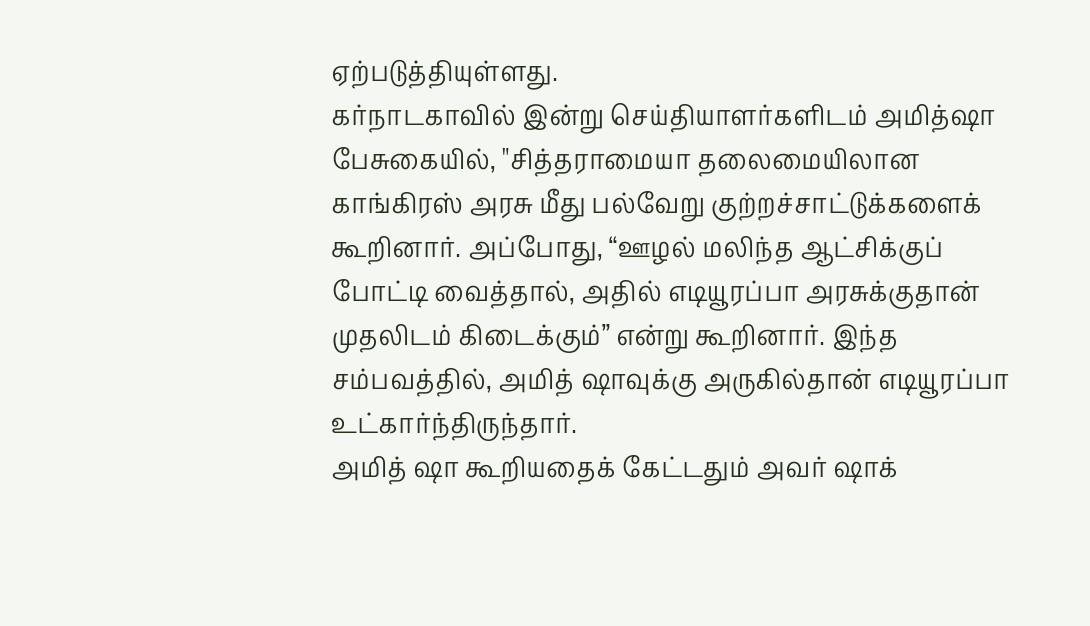ஏற்படுத்தியுள்ளது.
கர்நாடகாவில் இன்று செய்தியாளர்களிடம் அமித்ஷா பேசுகையில், "சித்தராமையா தலைமையிலான காங்கிரஸ் அரசு மீது பல்வேறு குற்றச்சாட்டுக்களைக் கூறினார். அப்போது, “ஊழல் மலிந்த ஆட்சிக்குப் போட்டி வைத்தால், அதில் எடியூரப்பா அரசுக்குதான் முதலிடம் கிடைக்கும்” என்று கூறினார். இந்த சம்பவத்தில், அமித் ஷாவுக்கு அருகில்தான் எடியூரப்பா உட்கார்ந்திருந்தார்.
அமித் ஷா கூறியதைக் கேட்டதும் அவர் ஷாக்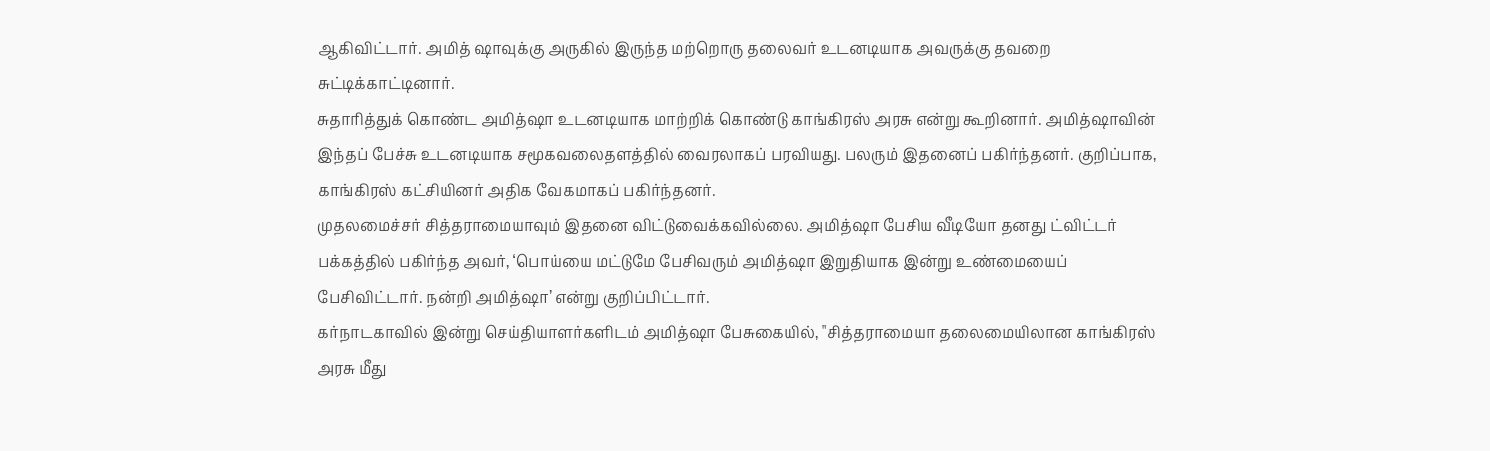ஆகிவிட்டார். அமித் ஷாவுக்கு அருகில் இருந்த மற்றொரு தலைவர் உடனடியாக அவருக்கு தவறை சுட்டிக்காட்டினார்.
சுதாரித்துக் கொண்ட அமித்ஷா உடனடியாக மாற்றிக் கொண்டு காங்கிரஸ் அரசு என்று கூறினார். அமித்ஷாவின் இந்தப் பேச்சு உடனடியாக சமூகவலைதளத்தில் வைரலாகப் பரவியது. பலரும் இதனைப் பகிர்ந்தனர். குறிப்பாக, காங்கிரஸ் கட்சியினர் அதிக வேகமாகப் பகிர்ந்தனர்.
முதலமைச்சர் சித்தராமையாவும் இதனை விட்டுவைக்கவில்லை. அமித்ஷா பேசிய வீடியோ தனது ட்விட்டர் பக்கத்தில் பகிர்ந்த அவர், ‘பொய்யை மட்டுமே பேசிவரும் அமித்ஷா இறுதியாக இன்று உண்மையைப் பேசிவிட்டார். நன்றி அமித்ஷா’ என்று குறிப்பிட்டார்.
கர்நாடகாவில் இன்று செய்தியாளர்களிடம் அமித்ஷா பேசுகையில், "சித்தராமையா தலைமையிலான காங்கிரஸ் அரசு மீது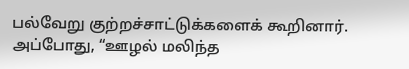பல்வேறு குற்றச்சாட்டுக்களைக் கூறினார். அப்போது, “ஊழல் மலிந்த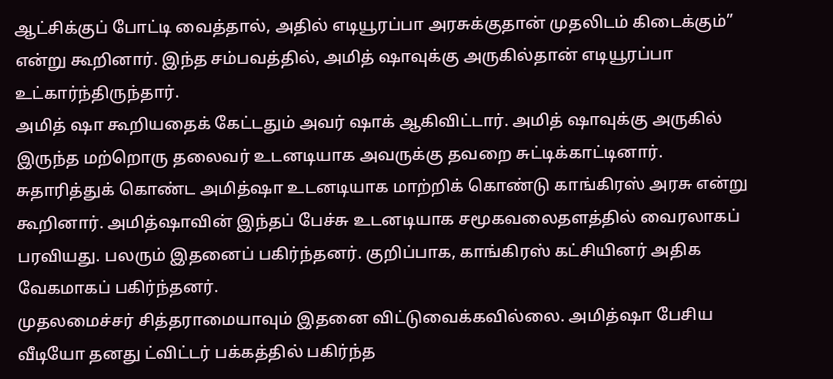ஆட்சிக்குப் போட்டி வைத்தால், அதில் எடியூரப்பா அரசுக்குதான் முதலிடம் கிடைக்கும்” என்று கூறினார். இந்த சம்பவத்தில், அமித் ஷாவுக்கு அருகில்தான் எடியூரப்பா உட்கார்ந்திருந்தார்.
அமித் ஷா கூறியதைக் கேட்டதும் அவர் ஷாக் ஆகிவிட்டார். அமித் ஷாவுக்கு அருகில் இருந்த மற்றொரு தலைவர் உடனடியாக அவருக்கு தவறை சுட்டிக்காட்டினார்.
சுதாரித்துக் கொண்ட அமித்ஷா உடனடியாக மாற்றிக் கொண்டு காங்கிரஸ் அரசு என்று கூறினார். அமித்ஷாவின் இந்தப் பேச்சு உடனடியாக சமூகவலைதளத்தில் வைரலாகப் பரவியது. பலரும் இதனைப் பகிர்ந்தனர். குறிப்பாக, காங்கிரஸ் கட்சியினர் அதிக வேகமாகப் பகிர்ந்தனர்.
முதலமைச்சர் சித்தராமையாவும் இதனை விட்டுவைக்கவில்லை. அமித்ஷா பேசிய வீடியோ தனது ட்விட்டர் பக்கத்தில் பகிர்ந்த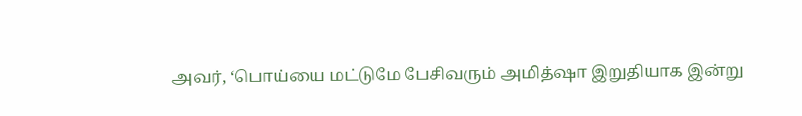அவர், ‘பொய்யை மட்டுமே பேசிவரும் அமித்ஷா இறுதியாக இன்று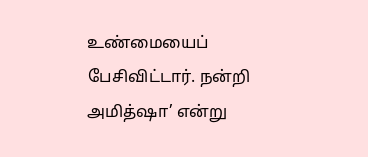உண்மையைப் பேசிவிட்டார். நன்றி அமித்ஷா’ என்று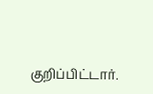குறிப்பிட்டார்.